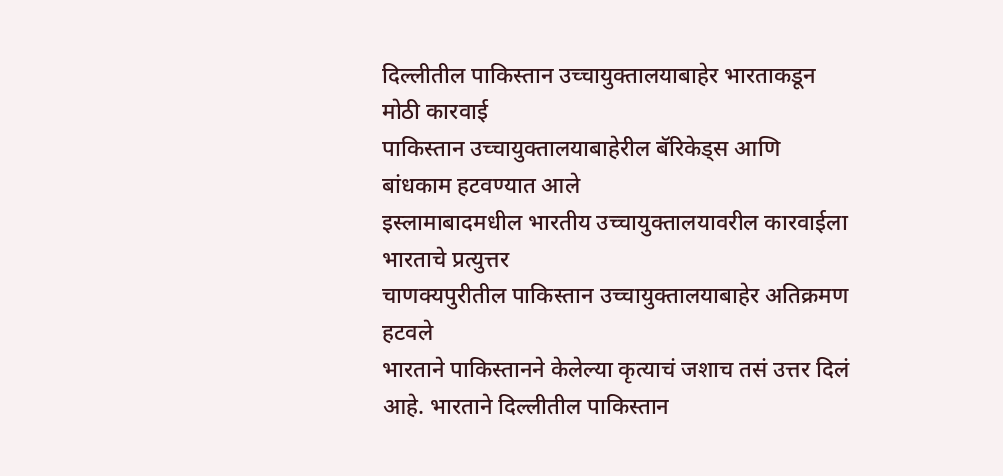दिल्लीतील पाकिस्तान उच्चायुक्तालयाबाहेर भारताकडून मोठी कारवाई
पाकिस्तान उच्चायुक्तालयाबाहेरील बॅरिकेड्स आणि बांधकाम हटवण्यात आले
इस्लामाबादमधील भारतीय उच्चायुक्तालयावरील कारवाईला भारताचे प्रत्युत्तर
चाणक्यपुरीतील पाकिस्तान उच्चायुक्तालयाबाहेर अतिक्रमण हटवले
भारताने पाकिस्तानने केलेल्या कृत्याचं जशाच तसं उत्तर दिलं आहे. भारताने दिल्लीतील पाकिस्तान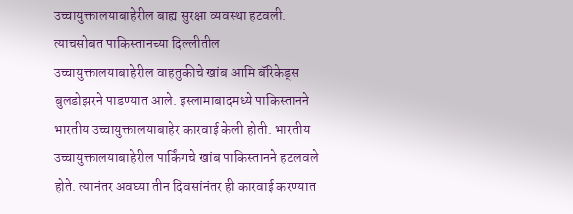उच्चायुक्तालयाबाहेरील बाह्य सुरक्षा व्यवस्था हटवली. त्याचसोबत पाकिस्तानच्या दिल्लीतील उच्चायुक्तालयाबाहेरील वाहतुकीचे खांब आमि बॅरिकेड्स बुलडोझरने पाडण्यात आले. इस्लामाबादमध्ये पाकिस्तानने भारतीय उच्चायुक्तालयाबाहेर कारवाई केली होती. भारतीय उच्चायुक्तालयाबाहेरील पार्किंगचे खांब पाकिस्तानने हटलवले होते. त्यानंतर अवघ्या तीन दिवसांनंतर ही कारवाई करण्यात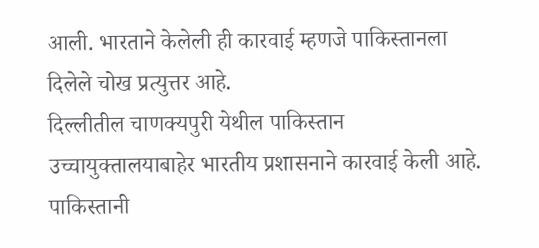आली. भारताने केलेली ही कारवाई म्हणजे पाकिस्तानला दिलेले चोख प्रत्युत्तर आहे.
दिल्लीतील चाणक्यपुरी येथील पाकिस्तान उच्चायुक्तालयाबाहेर भारतीय प्रशासनाने कारवाई केली आहे. पाकिस्तानी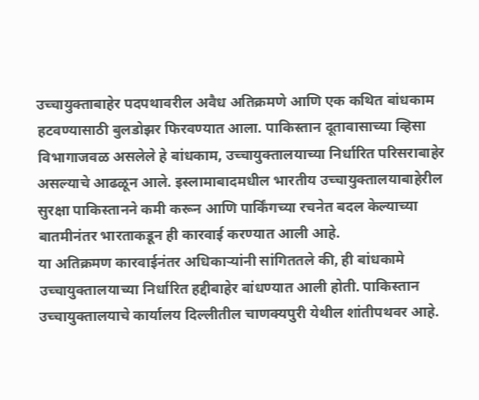उच्चायुक्ताबाहेर पदपथावरील अवैध अतिक्रमणे आणि एक कथित बांधकाम हटवण्यासाठी बुलडोझर फिरवण्यात आला. पाकिस्तान दूतावासाच्या व्हिसा विभागाजवळ असलेले हे बांधकाम, उच्चायुक्तालयाच्या निर्धारित परिसराबाहेर असल्याचे आढळून आले. इस्लामाबादमधील भारतीय उच्चायुक्तालयाबाहेरील सुरक्षा पाकिस्तानने कमी करून आणि पार्किंगच्या रचनेत बदल केल्याच्या बातमीनंतर भारताकडून ही कारवाई करण्यात आली आहे.
या अतिक्रमण कारवाईनंतर अधिकाऱ्यांनी सांगिततले की, ही बांधकामे उच्चायुक्तालयाच्या निर्धारित हद्दीबाहेर बांधण्यात आली होती. पाकिस्तान उच्चायुक्तालयाचे कार्यालय दिल्लीतील चाणक्यपुरी येथील शांतीपथवर आहे.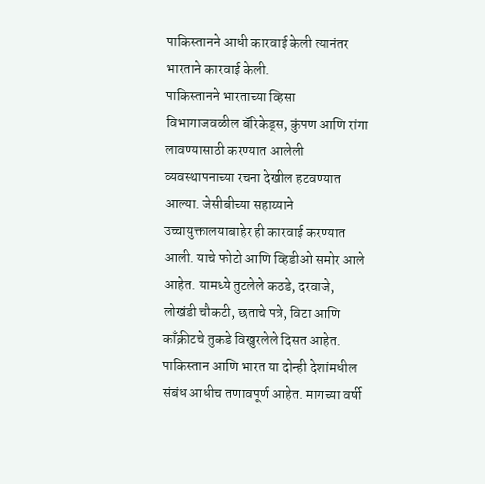पाकिस्तानने आधी कारवाई केली त्यानंतर भारताने कारवाई केली.
पाकिस्तानने भारताच्या व्हिसा विभागाजवळील बॅरिकेड्स, कुंपण आणि रांगा लावण्यासाठी करण्यात आलेली व्यवस्थापनाच्या रचना देखील हटवण्यात आल्या. जेसीबीच्या सहाय्याने उच्चायुक्तालयाबाहेर ही कारवाई करण्यात आली. याचे फोटो आणि व्हिडीओ समोर आले आहेत. यामध्ये तुटलेले कठडे, दरवाजे, लोखंडी चौकटी, छताचे पत्रे, विटा आणि काँक्रीटचे तुकडे विखुरलेले दिसत आहेत.
पाकिस्तान आणि भारत या दोन्ही देशांमधील संबंध आधीच तणावपूर्ण आहेत. मागच्या वर्षी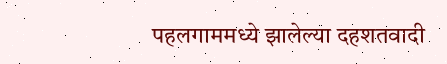पहलगाममध्ये झालेल्या दहशतवादी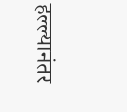हल्ल्यानंतर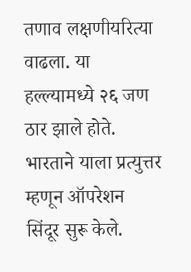तणाव लक्षणीयरित्या वाढला. या हल्ल्यामध्ये २६ जण ठार झाले होते. भारताने याला प्रत्युत्तर म्हणून ऑपरेशन सिंदूर सुरू केले.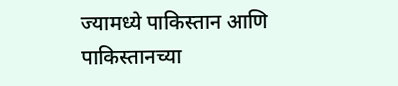ज्यामध्ये पाकिस्तान आणि पाकिस्तानच्या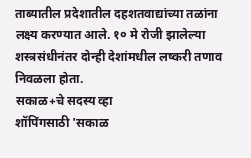ताब्यातील प्रदेशातील दहशतवाद्यांच्या तळांना लक्ष्य करण्यात आले. १० मे रोजी झालेल्या शस्त्रसंधीनंतर दोन्ही देशांमधील लष्करी तणाव निवळला होता.
सकाळ+चे सदस्य व्हा
शॉपिंगसाठी 'सकाळ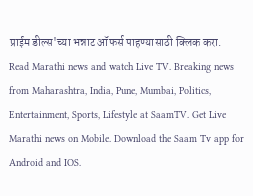प्राईम डील्स'च्या भन्नाट ऑफर्स पाहण्यासाठी क्लिक करा.
Read Marathi news and watch Live TV. Breaking news from Maharashtra, India, Pune, Mumbai, Politics, Entertainment, Sports, Lifestyle at SaamTV. Get Live Marathi news on Mobile. Download the Saam Tv app for Android and IOS.